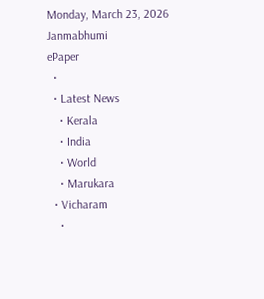Monday, March 23, 2026
Janmabhumi
ePaper
  •
  • Latest News
    • Kerala
    • India
    • World
    • Marukara
  • Vicharam
    •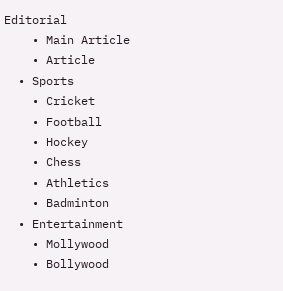Editorial
    • Main Article
    • Article
  • Sports
    • Cricket
    • Football
    • Hockey
    • Chess
    • Athletics
    • Badminton
  • Entertainment
    • Mollywood
    • Bollywood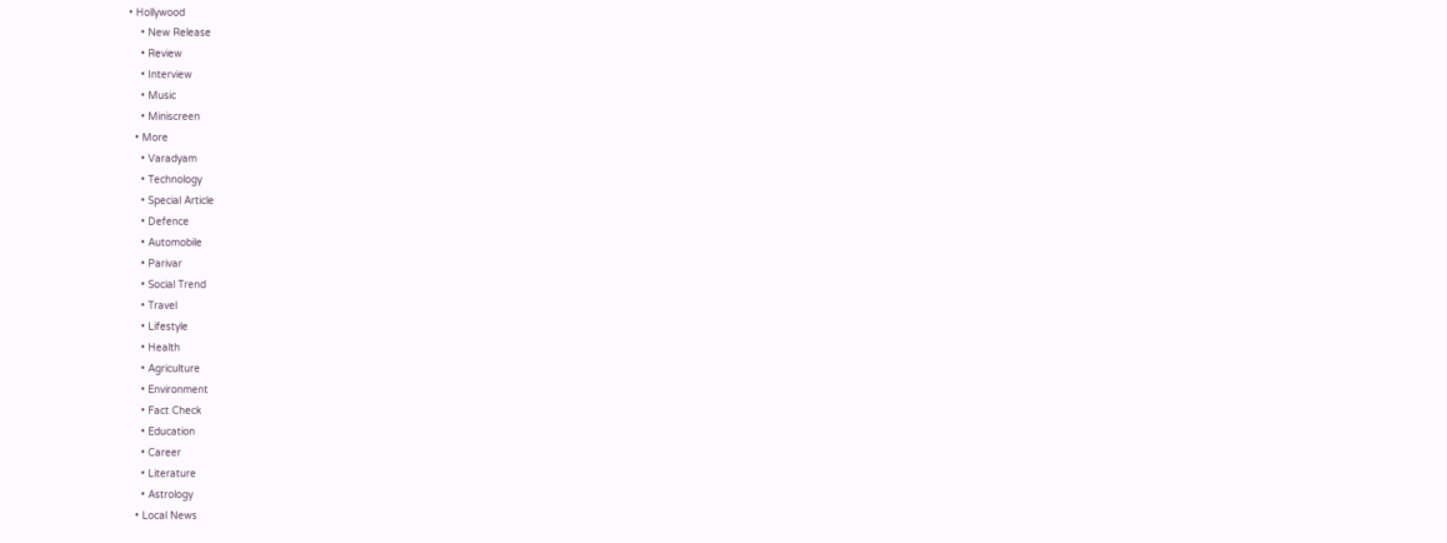• Hollywood
    • New Release
    • Review
    • Interview
    • Music
    • Miniscreen
  • More
    • Varadyam
    • Technology
    • Special Article
    • Defence
    • Automobile
    • Parivar
    • Social Trend
    • Travel
    • Lifestyle
    • Health
    • Agriculture
    • Environment
    • Fact Check
    • Education
    • Career
    • Literature
    • Astrology
  • Local News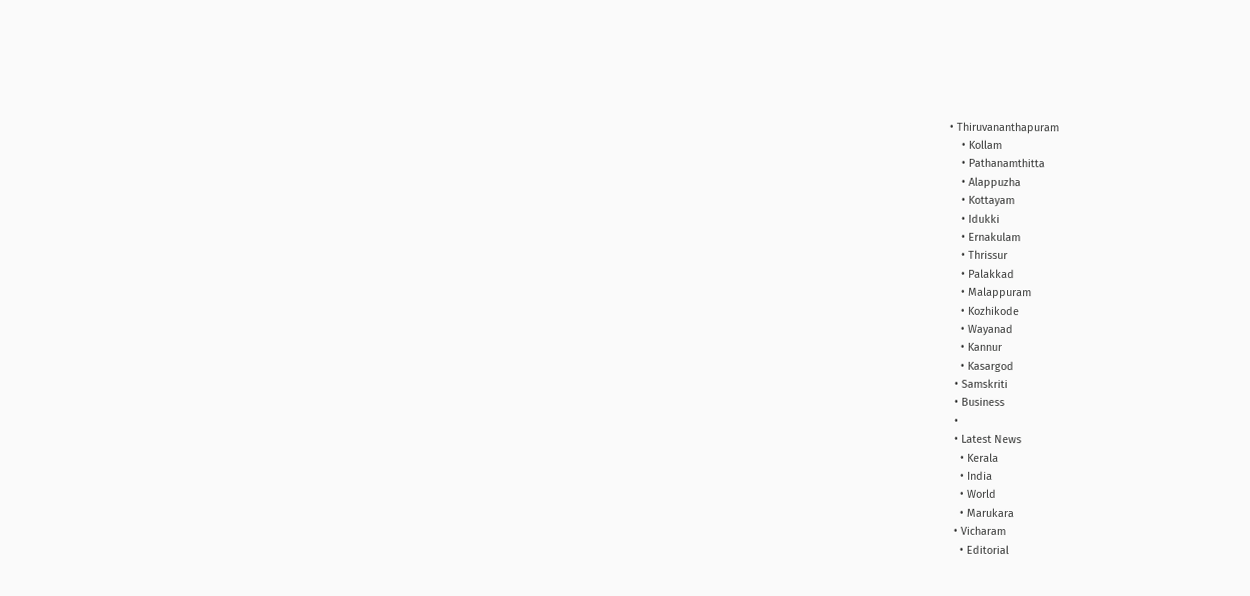• Thiruvananthapuram
    • Kollam
    • Pathanamthitta
    • Alappuzha
    • Kottayam
    • Idukki
    • Ernakulam
    • Thrissur
    • Palakkad
    • Malappuram
    • Kozhikode
    • Wayanad
    • Kannur
    • Kasargod
  • Samskriti
  • Business
  •
  • Latest News
    • Kerala
    • India
    • World
    • Marukara
  • Vicharam
    • Editorial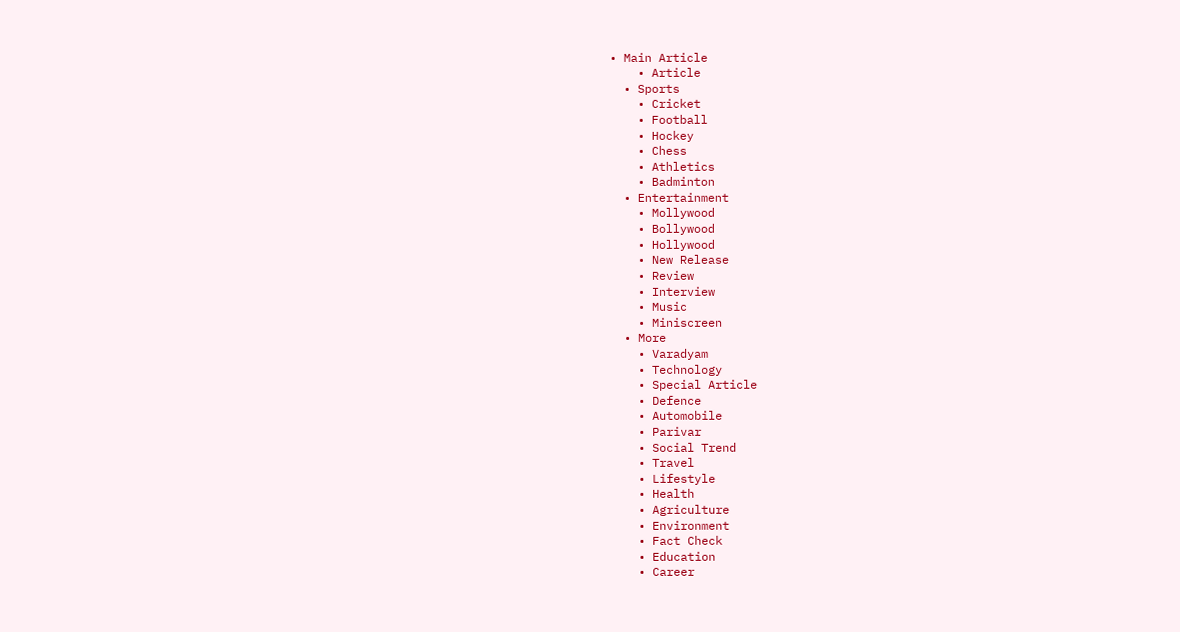• Main Article
    • Article
  • Sports
    • Cricket
    • Football
    • Hockey
    • Chess
    • Athletics
    • Badminton
  • Entertainment
    • Mollywood
    • Bollywood
    • Hollywood
    • New Release
    • Review
    • Interview
    • Music
    • Miniscreen
  • More
    • Varadyam
    • Technology
    • Special Article
    • Defence
    • Automobile
    • Parivar
    • Social Trend
    • Travel
    • Lifestyle
    • Health
    • Agriculture
    • Environment
    • Fact Check
    • Education
    • Career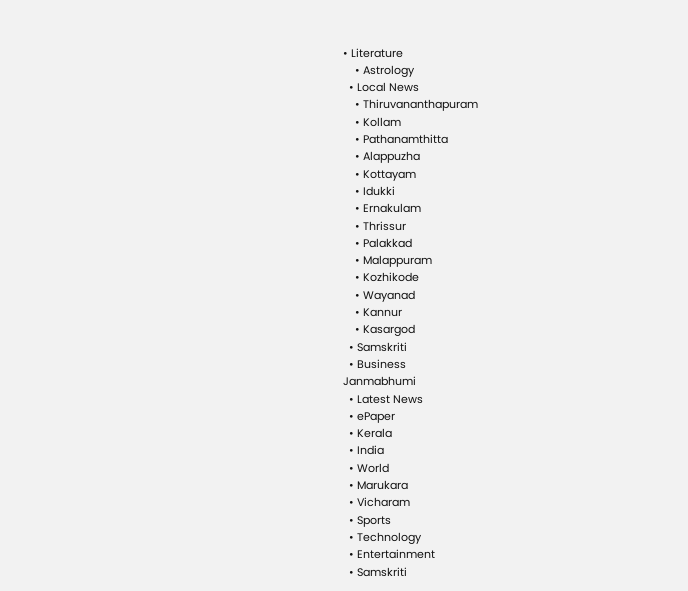• Literature
    • Astrology
  • Local News
    • Thiruvananthapuram
    • Kollam
    • Pathanamthitta
    • Alappuzha
    • Kottayam
    • Idukki
    • Ernakulam
    • Thrissur
    • Palakkad
    • Malappuram
    • Kozhikode
    • Wayanad
    • Kannur
    • Kasargod
  • Samskriti
  • Business
Janmabhumi
  • Latest News
  • ePaper
  • Kerala
  • India
  • World
  • Marukara
  • Vicharam
  • Sports
  • Technology
  • Entertainment
  • Samskriti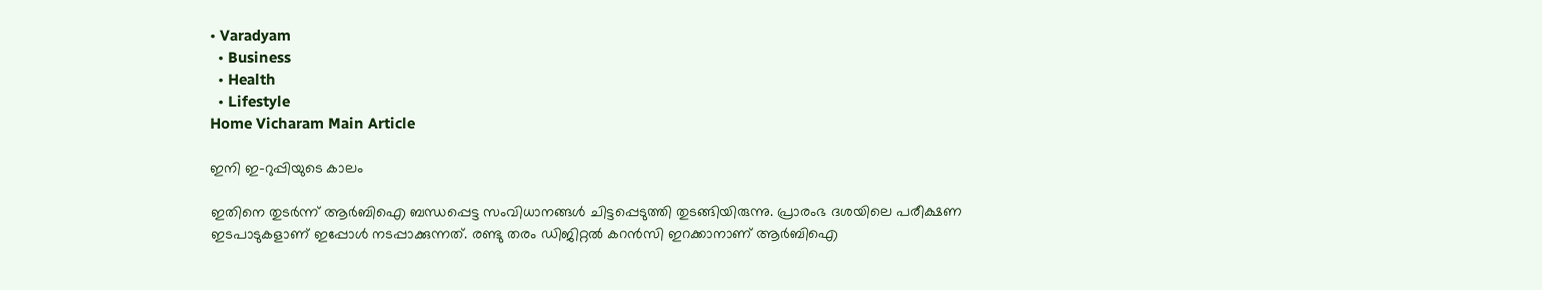• Varadyam
  • Business
  • Health
  • Lifestyle
Home Vicharam Main Article

ഇനി ഇ-റുപ്പിയുടെ കാലം

ഇതിനെ തുടര്‍ന്ന് ആര്‍ബിഐ ബന്ധപ്പെട്ട സംവിധാനങ്ങള്‍ ചിട്ടപ്പെടുത്തി തുടങ്ങിയിരുന്നു. പ്രാരംഭ ദശയിലെ പരീക്ഷണ ഇടപാടുകളാണ് ഇപ്പോള്‍ നടപ്പാക്കുന്നത്. രണ്ടു തരം ഡിജിറ്റല്‍ കറന്‍സി ഇറക്കാനാണ് ആര്‍ബിഐ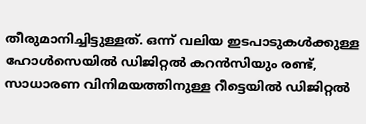തീരുമാനിച്ചിട്ടുള്ളത്. ഒന്ന് വലിയ ഇടപാടുകള്‍ക്കുള്ള ഹോള്‍സെയില്‍ ഡിജിറ്റല്‍ കറന്‍സിയും രണ്ട്, സാധാരണ വിനിമയത്തിനുള്ള റീട്ടെയില്‍ ഡിജിറ്റല്‍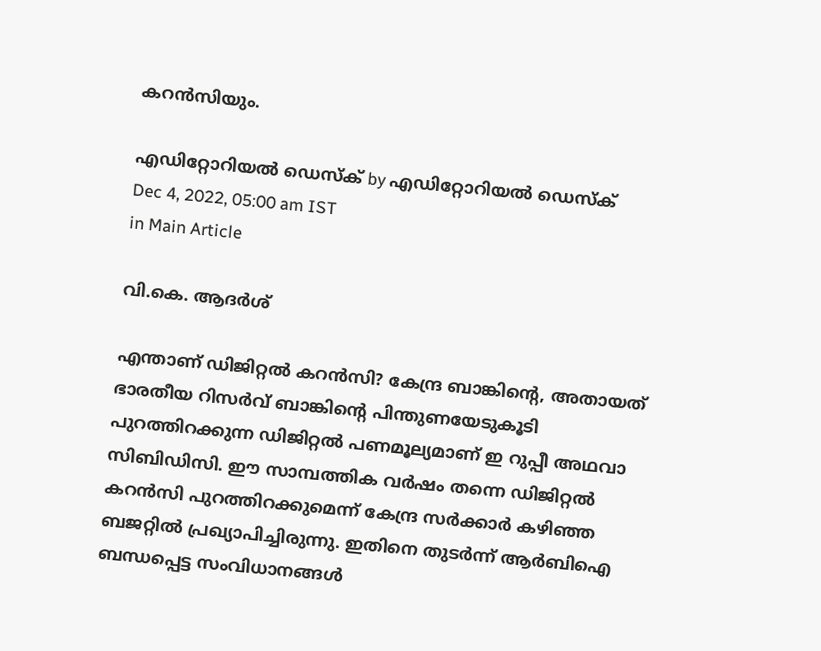കറന്‍സിയും.

എഡിറ്റോറിയൽ ഡെസ്ക് by എഡിറ്റോറിയൽ ഡെസ്ക്
Dec 4, 2022, 05:00 am IST
in Main Article

വി.കെ. ആദര്‍ശ്

എന്താണ് ഡിജിറ്റല്‍ കറന്‍സി? കേന്ദ്ര ബാങ്കിന്റെ, അതായത് ഭാരതീയ റിസര്‍വ് ബാങ്കിന്റെ പിന്തുണയേടുകൂടി പുറത്തിറക്കുന്ന ഡിജിറ്റല്‍ പണമൂല്യമാണ് ഇ റുപ്പീ അഥവാ സിബിഡിസി. ഈ സാമ്പത്തിക വര്‍ഷം തന്നെ ഡിജിറ്റല്‍ കറന്‍സി പുറത്തിറക്കുമെന്ന് കേന്ദ്ര സര്‍ക്കാര്‍ കഴിഞ്ഞ ബജറ്റില്‍ പ്രഖ്യാപിച്ചിരുന്നു. ഇതിനെ തുടര്‍ന്ന് ആര്‍ബിഐ ബന്ധപ്പെട്ട സംവിധാനങ്ങള്‍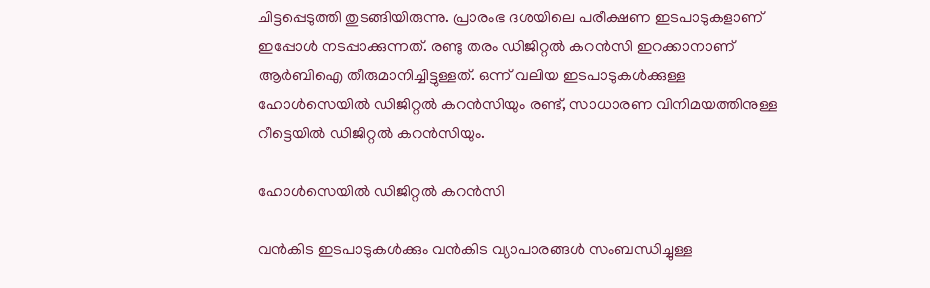ചിട്ടപ്പെടുത്തി തുടങ്ങിയിരുന്നു. പ്രാരംഭ ദശയിലെ പരീക്ഷണ ഇടപാടുകളാണ് ഇപ്പോള്‍ നടപ്പാക്കുന്നത്. രണ്ടു തരം ഡിജിറ്റല്‍ കറന്‍സി ഇറക്കാനാണ് ആര്‍ബിഐ തീരുമാനിച്ചിട്ടുള്ളത്. ഒന്ന് വലിയ ഇടപാടുകള്‍ക്കുള്ള ഹോള്‍സെയില്‍ ഡിജിറ്റല്‍ കറന്‍സിയും രണ്ട്, സാധാരണ വിനിമയത്തിനുള്ള റീട്ടെയില്‍ ഡിജിറ്റല്‍ കറന്‍സിയും.

ഹോള്‍സെയില്‍ ഡിജിറ്റല്‍ കറന്‍സി

വന്‍കിട ഇടപാടുകള്‍ക്കും വന്‍കിട വ്യാപാരങ്ങള്‍ സംബന്ധിച്ചുള്ള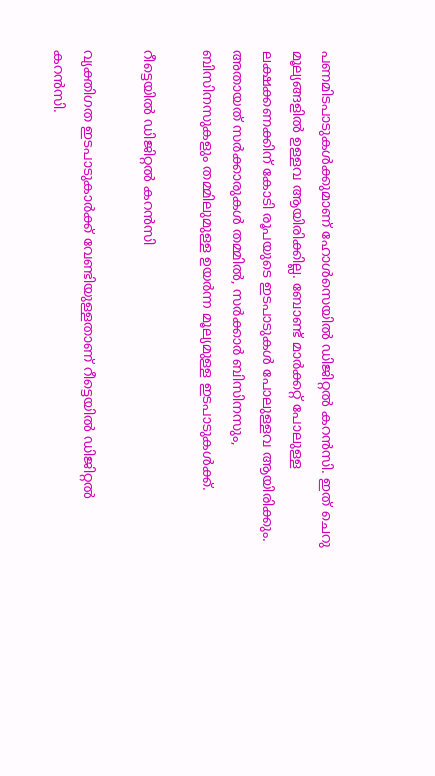പണമിടപാടുകള്‍ക്കുമാണ് ഹോള്‍സെയില്‍ ഡിജിറ്റല്‍ കറന്‍സി. ഇത് ചെറു മൂല്യങ്ങളില്‍ ഉള്ളവ ആയിരിക്കില്ല. ബോണ്ട് മാര്‍ക്കറ്റ് പോലുള്ള ലക്ഷക്കണക്കിന് കോടി രൂപയുടെ ഇടപാടുകള്‍ പോലുള്ളവ ആയിരിക്കും. അതായത് സര്‍ക്കാരുകള്‍ തമ്മില്‍, സര്‍ക്കാര്‍ ബിസിനസും, ബിസിനസുകളും തമ്മിലുമുള്ള ഉയര്‍ന്ന മൂല്യമുള്ള ഇടപാടുകള്‍ക്ക്.

റീട്ടെയില്‍ ഡിജിറ്റല്‍ കറന്‍സി

വ്യക്തിഗത ഇടപാടുകാര്‍ക്ക് വേണ്ടിയുള്ളതാണ് റീട്ടെയില്‍ ഡിജിറ്റല്‍ കറന്‍സി.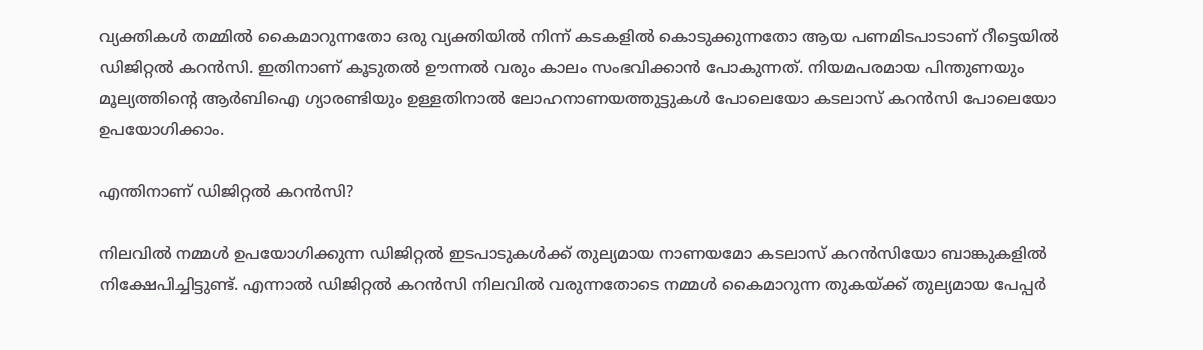വ്യക്തികള്‍ തമ്മില്‍ കൈമാറുന്നതോ ഒരു വ്യക്തിയില്‍ നിന്ന് കടകളില്‍ കൊടുക്കുന്നതോ ആയ പണമിടപാടാണ് റീട്ടെയില്‍ ഡിജിറ്റല്‍ കറന്‍സി. ഇതിനാണ് കൂടുതല്‍ ഊന്നല്‍ വരും കാലം സംഭവിക്കാന്‍ പോകുന്നത്. നിയമപരമായ പിന്തുണയും മൂല്യത്തിന്റെ ആര്‍ബിഐ ഗ്യാരണ്ടിയും ഉള്ളതിനാല്‍ ലോഹനാണയത്തുട്ടുകള്‍ പോലെയോ കടലാസ് കറന്‍സി പോലെയോ ഉപയോഗിക്കാം.

എന്തിനാണ് ഡിജിറ്റല്‍ കറന്‍സി?

നിലവില്‍ നമ്മള്‍ ഉപയോഗിക്കുന്ന ഡിജിറ്റല്‍ ഇടപാടുകള്‍ക്ക് തുല്യമായ നാണയമോ കടലാസ് കറന്‍സിയോ ബാങ്കുകളില്‍ നിക്ഷേപിച്ചിട്ടുണ്ട്. എന്നാല്‍ ഡിജിറ്റല്‍ കറന്‍സി നിലവില്‍ വരുന്നതോടെ നമ്മള്‍ കൈമാറുന്ന തുകയ്‌ക്ക് തുല്യമായ പേപ്പര്‍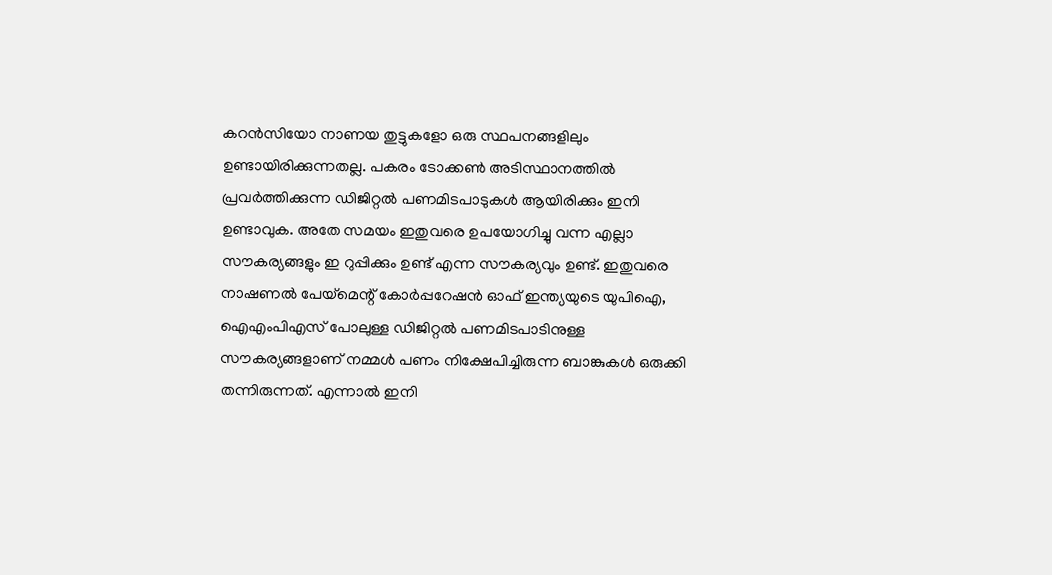കറന്‍സിയോ നാണയ തുട്ടുകളോ ഒരു സ്ഥപനങ്ങളിലും ഉണ്ടായിരിക്കുന്നതല്ല. പകരം ടോക്കണ്‍ അടിസ്ഥാനത്തില്‍ പ്രവര്‍ത്തിക്കുന്ന ഡിജിറ്റല്‍ പണമിടപാടുകള്‍ ആയിരിക്കും ഇനി ഉണ്ടാവുക. അതേ സമയം ഇതുവരെ ഉപയോഗിച്ചു വന്ന എല്ലാ സൗകര്യങ്ങളും ഇ റുപ്പിക്കും ഉണ്ട് എന്ന സൗകര്യവും ഉണ്ട്. ഇതുവരെ നാഷണല്‍ പേയ്‌മെന്റ് കോര്‍പ്പറേഷന്‍ ഓഫ് ഇന്ത്യയുടെ യുപിഐ, ഐഎംപിഎസ് പോലുള്ള ഡിജിറ്റല്‍ പണമിടപാടിനുള്ള സൗകര്യങ്ങളാണ് നമ്മള്‍ പണം നിക്ഷേപിച്ചിരുന്ന ബാങ്കുകള്‍ ഒരുക്കി തന്നിരുന്നത്. എന്നാല്‍ ഇനി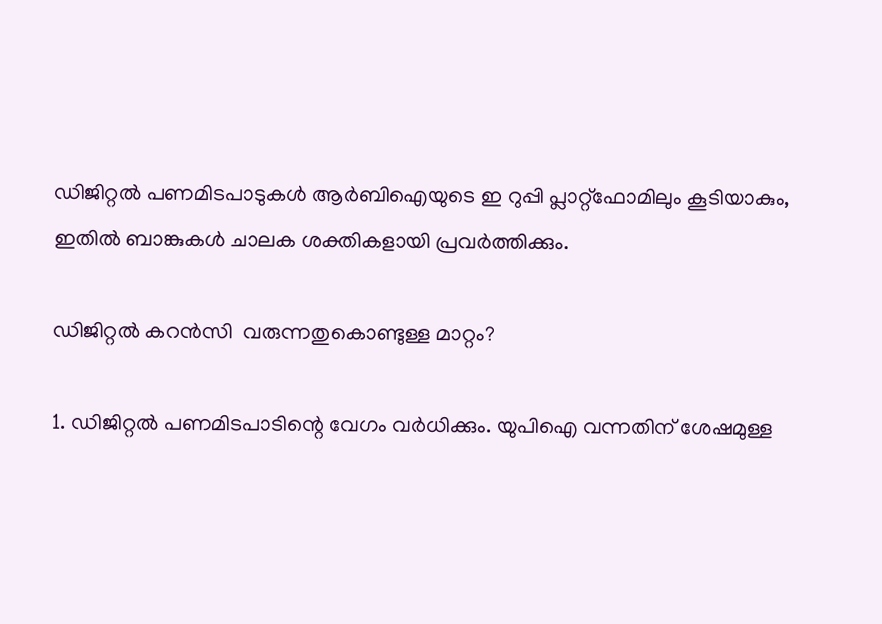ഡിജിറ്റല്‍ പണമിടപാടുകള്‍ ആര്‍ബിഐയുടെ ഇ റുപ്പി പ്ലാറ്റ്‌ഫോമിലും കൂടിയാകും, ഇതില്‍ ബാങ്കുകള്‍ ചാലക ശക്തികളായി പ്രവര്‍ത്തിക്കും.

ഡിജിറ്റല്‍ കറന്‍സി  വരുന്നതുകൊണ്ടുള്ള മാറ്റം?

1. ഡിജിറ്റല്‍ പണമിടപാടിന്റെ വേഗം വര്‍ധിക്കും. യുപിഐ വന്നതിന് ശേഷമുള്ള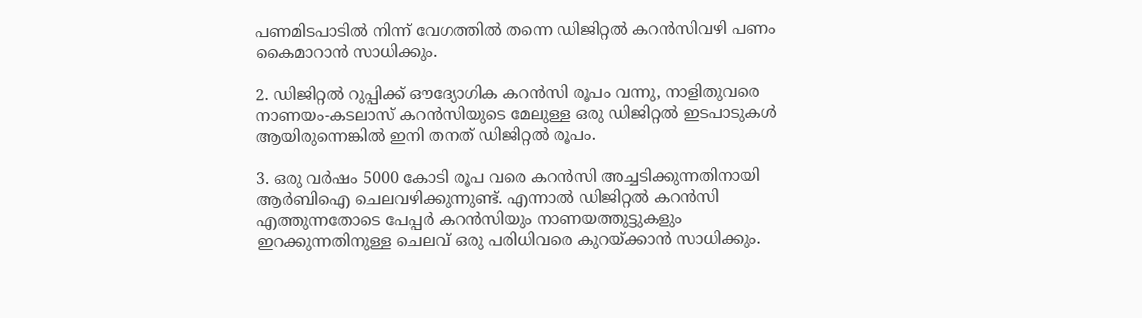പണമിടപാടില്‍ നിന്ന് വേഗത്തില്‍ തന്നെ ഡിജിറ്റല്‍ കറന്‍സിവഴി പണം കൈമാറാന്‍ സാധിക്കും.

2. ഡിജിറ്റല്‍ റുപ്പിക്ക് ഔദ്യോഗിക കറന്‍സി രൂപം വന്നു, നാളിതുവരെ നാണയം-കടലാസ് കറന്‍സിയുടെ മേലുള്ള ഒരു ഡിജിറ്റല്‍ ഇടപാടുകള്‍ ആയിരുന്നെങ്കില്‍ ഇനി തനത് ഡിജിറ്റല്‍ രൂപം.

3. ഒരു വര്‍ഷം 5000 കോടി രൂപ വരെ കറന്‍സി അച്ചടിക്കുന്നതിനായി ആര്‍ബിഐ ചെലവഴിക്കുന്നുണ്ട്. എന്നാല്‍ ഡിജിറ്റല്‍ കറന്‍സി എത്തുന്നതോടെ പേപ്പര്‍ കറന്‍സിയും നാണയത്തുട്ടുകളും ഇറക്കുന്നതിനുള്ള ചെലവ് ഒരു പരിധിവരെ കുറയ്‌ക്കാന്‍ സാധിക്കും.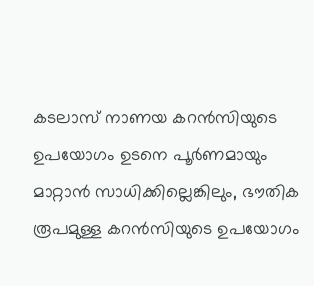കടലാസ് നാണയ കറന്‍സിയുടെ ഉപയോഗം ഉടനെ പൂര്‍ണമായും മാറ്റാന്‍ സാധിക്കില്ലെങ്കിലും, ഭൗതിക രൂപമുള്ള കറന്‍സിയുടെ ഉപയോഗം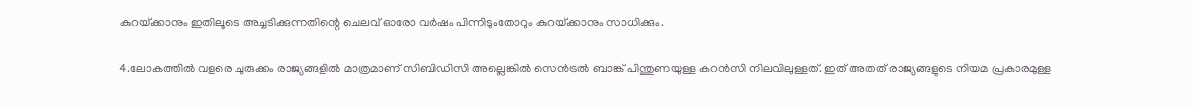കുറയ്‌ക്കാനും ഇതിലൂടെ അച്ചടിക്കുന്നതിന്റെ ചെലവ് ഓരോ വര്‍ഷം പിന്നിടുംതോറും കുറയ്‌ക്കാനും സാധിക്കും.

4.ലോകത്തില്‍ വളരെ ചുരുക്കം രാജ്യങ്ങളില്‍ മാത്രമാണ് സിബിഡിസി അല്ലെങ്കില്‍ സെന്‍ട്രല്‍ ബാങ്ക് പിന്തുണയുള്ള കറന്‍സി നിലവിലുള്ളത്. ഇത് അതത് രാജ്യങ്ങളുടെ നിയമ പ്രകാരമുള്ള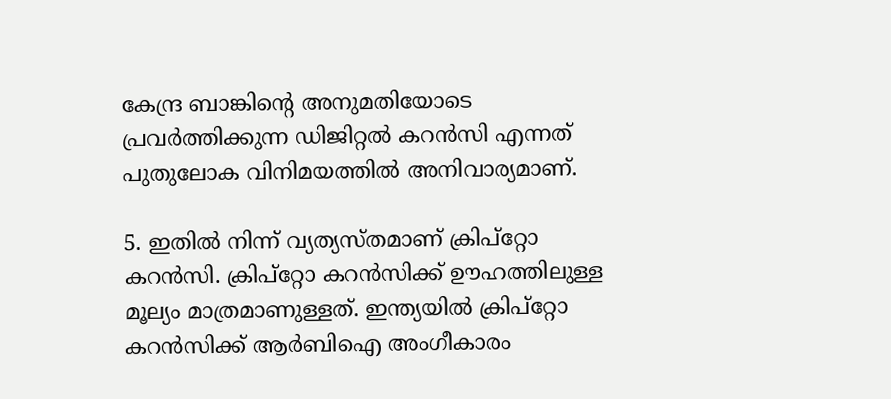കേന്ദ്ര ബാങ്കിന്റെ അനുമതിയോടെ പ്രവര്‍ത്തിക്കുന്ന ഡിജിറ്റല്‍ കറന്‍സി എന്നത് പുതുലോക വിനിമയത്തില്‍ അനിവാര്യമാണ്.

5. ഇതില്‍ നിന്ന് വ്യത്യസ്തമാണ് ക്രിപ്‌റ്റോ കറന്‍സി. ക്രിപ്‌റ്റോ കറന്‍സിക്ക് ഊഹത്തിലുള്ള മൂല്യം മാത്രമാണുള്ളത്. ഇന്ത്യയില്‍ ക്രിപ്‌റ്റോ കറന്‍സിക്ക് ആര്‍ബിഐ അംഗീകാരം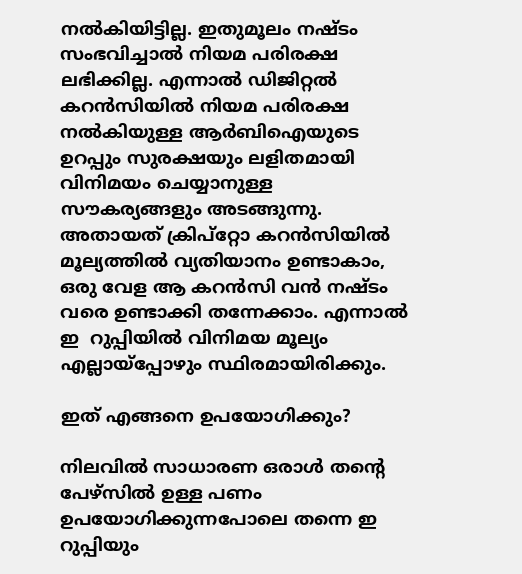നല്‍കിയിട്ടില്ല. ഇതുമൂലം നഷ്ടം സംഭവിച്ചാല്‍ നിയമ പരിരക്ഷ ലഭിക്കില്ല. എന്നാല്‍ ഡിജിറ്റല്‍ കറന്‍സിയില്‍ നിയമ പരിരക്ഷ നല്‍കിയുള്ള ആര്‍ബിഐയുടെ ഉറപ്പും സുരക്ഷയും ലളിതമായി വിനിമയം ചെയ്യാനുള്ള സൗകര്യങ്ങളും അടങ്ങുന്നു. അതായത് ക്രിപ്‌റ്റോ കറന്‍സിയില്‍ മൂല്യത്തില്‍ വ്യതിയാനം ഉണ്ടാകാം, ഒരു വേള ആ കറന്‍സി വന്‍ നഷ്ടം വരെ ഉണ്ടാക്കി തന്നേക്കാം. എന്നാല്‍ ഇ  റുപ്പിയില്‍ വിനിമയ മൂല്യം എല്ലായ്‌പ്പോഴും സ്ഥിരമായിരിക്കും.

ഇത് എങ്ങനെ ഉപയോഗിക്കും?

നിലവില്‍ സാധാരണ ഒരാള്‍ തന്റെ പേഴ്‌സില്‍ ഉള്ള പണം ഉപയോഗിക്കുന്നപോലെ തന്നെ ഇ റുപ്പിയും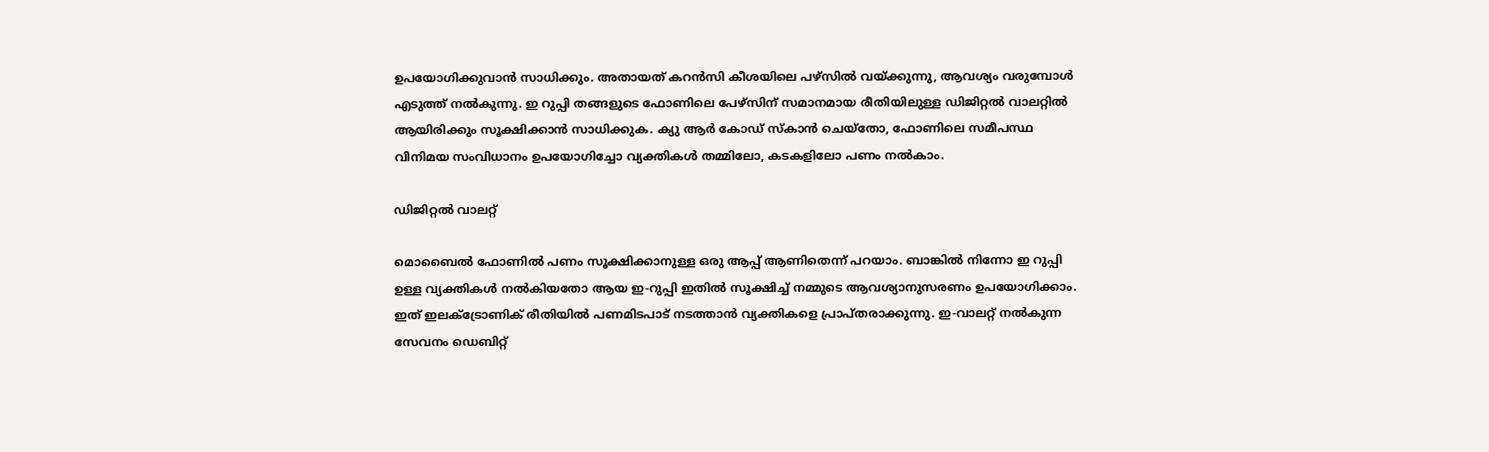ഉപയോഗിക്കുവാന്‍ സാധിക്കും. അതായത് കറന്‍സി കീശയിലെ പഴ്‌സില്‍ വയ്‌ക്കുന്നു, ആവശ്യം വരുമ്പോള്‍ എടുത്ത് നല്‍കുന്നു. ഇ റുപ്പി തങ്ങളുടെ ഫോണിലെ പേഴ്‌സിന് സമാനമായ രീതിയിലുള്ള ഡിജിറ്റല്‍ വാലറ്റില്‍ ആയിരിക്കും സൂക്ഷിക്കാന്‍ സാധിക്കുക. ക്യു ആര്‍ കോഡ് സ്‌കാന്‍ ചെയ്‌തോ, ഫോണിലെ സമീപസ്ഥ വിനിമയ സംവിധാനം ഉപയോഗിച്ചോ വ്യക്തികള്‍ തമ്മിലോ, കടകളിലോ പണം നല്‍കാം.

ഡിജിറ്റല്‍ വാലറ്റ്

മൊബൈല്‍ ഫോണില്‍ പണം സൂക്ഷിക്കാനുള്ള ഒരു ആപ്പ് ആണിതെന്ന് പറയാം. ബാങ്കില്‍ നിന്നോ ഇ റുപ്പി ഉള്ള വ്യക്തികള്‍ നല്‍കിയതോ ആയ ഇ-റുപ്പി ഇതില്‍ സൂക്ഷിച്ച് നമ്മുടെ ആവശ്യാനുസരണം ഉപയോഗിക്കാം. ഇത് ഇലക്ട്രോണിക് രീതിയില്‍ പണമിടപാട് നടത്താന്‍ വ്യക്തികളെ പ്രാപ്തരാക്കുന്നു. ഇ-വാലറ്റ് നല്‍കുന്ന സേവനം ഡെബിറ്റ്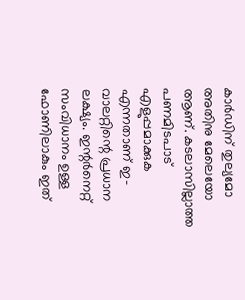കാര്‍ഡിന് തുല്യമോ അതിനു മേലെയോ ആണ്. കടലാസില്ലാത്ത പണമിടപാട് എളുപ്പമാക്കുക എന്നതാണ് ഇ-വാലറ്റിന്റെ പ്രധാന ലക്ഷ്യം. ഇന്റര്‍നെറ്റ് സംവിധാനം ഉള്ള ഫോണിലാകും ഇത്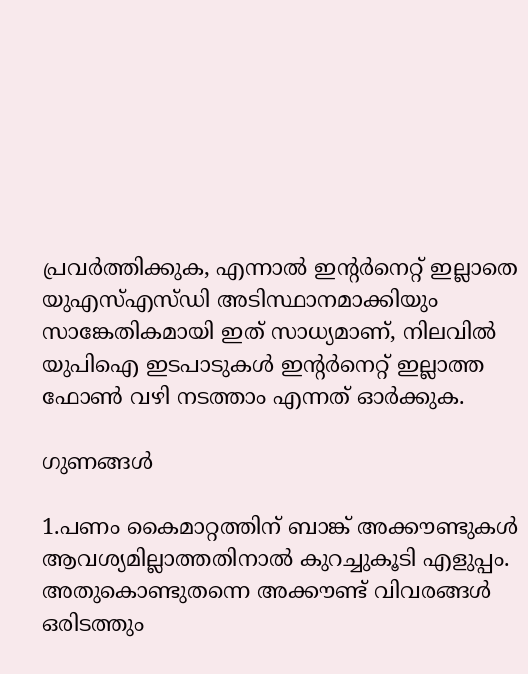പ്രവര്‍ത്തിക്കുക, എന്നാല്‍ ഇന്റര്‍നെറ്റ് ഇല്ലാതെ യുഎസ്എസ്ഡി അടിസ്ഥാനമാക്കിയും സാങ്കേതികമായി ഇത് സാധ്യമാണ്, നിലവില്‍ യുപിഐ ഇടപാടുകള്‍ ഇന്റര്‍നെറ്റ് ഇല്ലാത്ത ഫോണ്‍ വഴി നടത്താം എന്നത് ഓര്‍ക്കുക.

ഗുണങ്ങള്‍

1.പണം കൈമാറ്റത്തിന് ബാങ്ക് അക്കൗണ്ടുകള്‍ ആവശ്യമില്ലാത്തതിനാല്‍ കുറച്ചുകൂടി എളുപ്പം. അതുകൊണ്ടുതന്നെ അക്കൗണ്ട് വിവരങ്ങള്‍ ഒരിടത്തും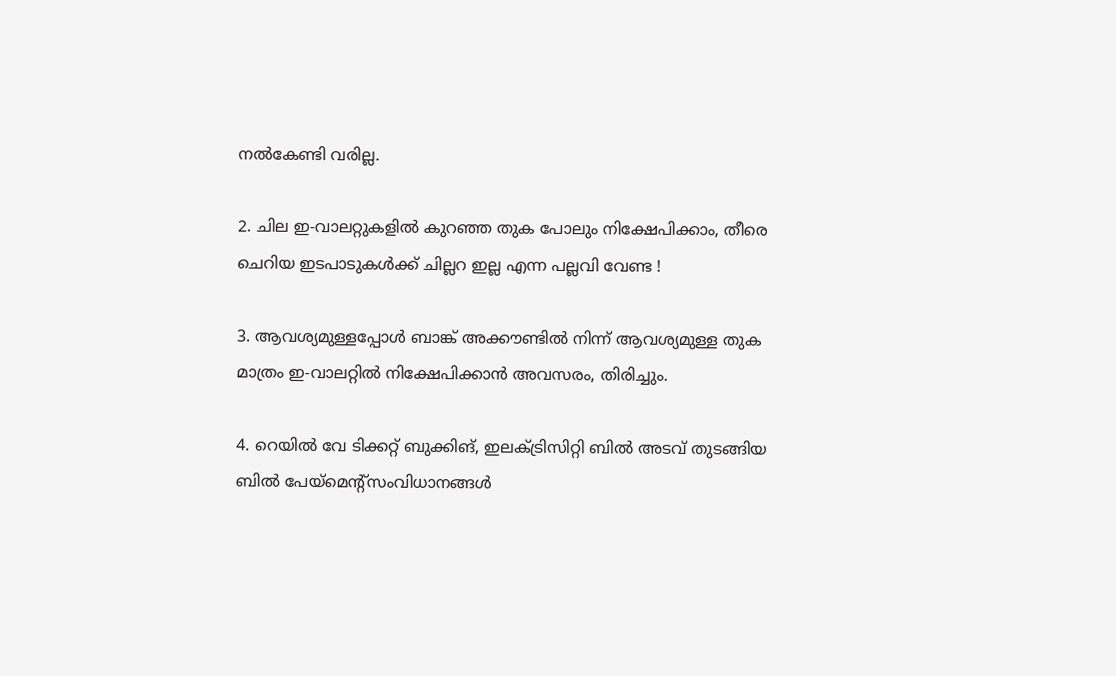നല്‍കേണ്ടി വരില്ല.

2. ചില ഇ-വാലറ്റുകളില്‍ കുറഞ്ഞ തുക പോലും നിക്ഷേപിക്കാം, തീരെ ചെറിയ ഇടപാടുകള്‍ക്ക് ചില്ലറ ഇല്ല എന്ന പല്ലവി വേണ്ട !

3. ആവശ്യമുള്ളപ്പോള്‍ ബാങ്ക് അക്കൗണ്ടില്‍ നിന്ന് ആവശ്യമുള്ള തുക മാത്രം ഇ-വാലറ്റില്‍ നിക്ഷേപിക്കാന്‍ അവസരം, തിരിച്ചും.

4. റെയില്‍ വേ ടിക്കറ്റ് ബുക്കിങ്, ഇലക്ട്രിസിറ്റി ബില്‍ അടവ് തുടങ്ങിയ ബില്‍ പേയ്‌മെന്റ്‌സംവിധാനങ്ങള്‍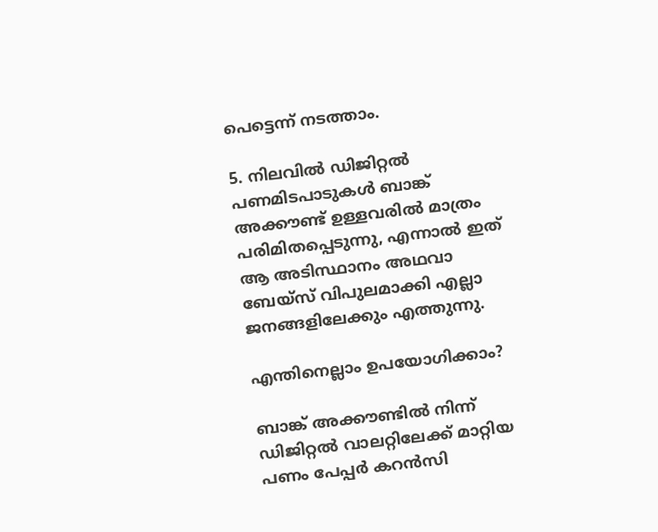പെട്ടെന്ന് നടത്താം.

5. നിലവില്‍ ഡിജിറ്റല്‍ പണമിടപാടുകള്‍ ബാങ്ക് അക്കൗണ്ട് ഉള്ളവരില്‍ മാത്രം പരിമിതപ്പെടുന്നു, എന്നാല്‍ ഇത് ആ അടിസ്ഥാനം അഥവാ ബേയ്‌സ് വിപുലമാക്കി എല്ലാ ജനങ്ങളിലേക്കും എത്തുന്നു.

എന്തിനെല്ലാം ഉപയോഗിക്കാം?

ബാങ്ക് അക്കൗണ്ടില്‍ നിന്ന് ഡിജിറ്റല്‍ വാലറ്റിലേക്ക് മാറ്റിയ പണം പേപ്പര്‍ കറന്‍സി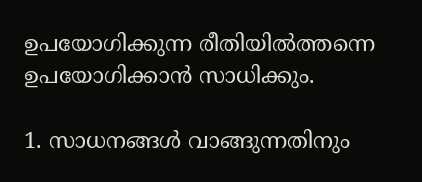ഉപയോഗിക്കുന്ന രീതിയില്‍ത്തന്നെ ഉപയോഗിക്കാന്‍ സാധിക്കും.

1. സാധനങ്ങള്‍ വാങ്ങുന്നതിനും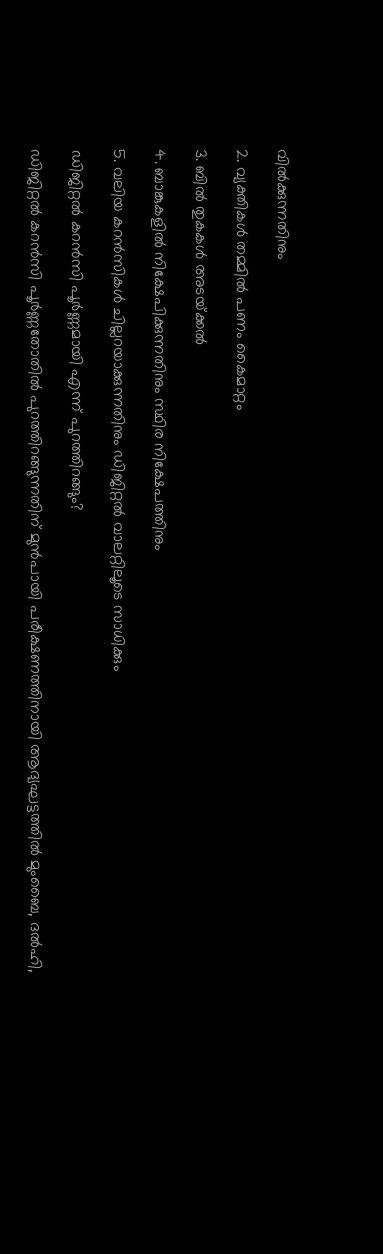വില്‍ക്കുന്നതിനും

2. വ്യക്തികള്‍ തമ്മില്‍ പണം കൈമാറ്റം

3. ബില്‍ തുകകള്‍ അടയ്‌ക്കല്‍

4. ബാങ്കുകളില്‍ നിക്ഷേപിക്കുന്നതിനും സ്ഥിര നിക്ഷേപത്തിനും

5. വലിയ കറന്‍സികള്‍ ചില്ലറയാക്കുന്നതിനും ഡിജിറ്റല്‍ വാലറ്റിലൂടെ സാധിക്കും

ഡിജിറ്റല്‍ കറന്‍സി പൂര്‍ണ്ണമായി എന്ന് പുറത്തിറങ്ങും?

ഡിജിറ്റല്‍ കറന്‍സി പൂര്‍ണ്ണതോതില്‍ പുറത്തിറങ്ങുന്നതിന് മുന്‍പായി പരീക്ഷണത്തിനായി ആദ്യഘട്ടത്തില്‍ മുംബൈ, ദല്‍ഹി,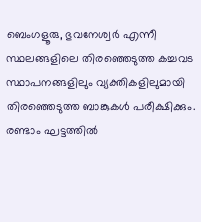ബെംഗളൂരു, ഭുവനേശ്വര്‍ എന്നീ സ്ഥലങ്ങളിലെ തിരഞ്ഞെടുത്ത കച്ചവട സ്ഥാപനങ്ങളിലും വ്യക്തികളിലുമായി തിരഞ്ഞെടുത്ത ബാങ്കുകള്‍ പരീക്ഷിക്കും. രണ്ടാം ഘട്ടത്തില്‍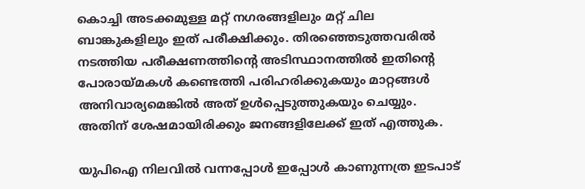കൊച്ചി അടക്കമുള്ള മറ്റ് നഗരങ്ങളിലും മറ്റ് ചില ബാങ്കുകളിലും ഇത് പരീക്ഷിക്കും. തിരഞ്ഞെടുത്തവരില്‍ നടത്തിയ പരീക്ഷണത്തിന്റെ അടിസ്ഥാനത്തില്‍ ഇതിന്റെ പോരായ്‌മകള്‍ കണ്ടെത്തി പരിഹരിക്കുകയും മാറ്റങ്ങള്‍ അനിവാര്യമെങ്കില്‍ അത് ഉള്‍പ്പെടുത്തുകയും ചെയ്യും. അതിന് ശേഷമായിരിക്കും ജനങ്ങളിലേക്ക് ഇത് എത്തുക.

യുപിഐ നിലവില്‍ വന്നപ്പോള്‍ ഇപ്പോള്‍ കാണുന്നത്ര ഇടപാട്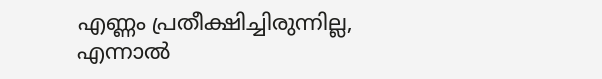എണ്ണം പ്രതീക്ഷിച്ചിരുന്നില്ല, എന്നാല്‍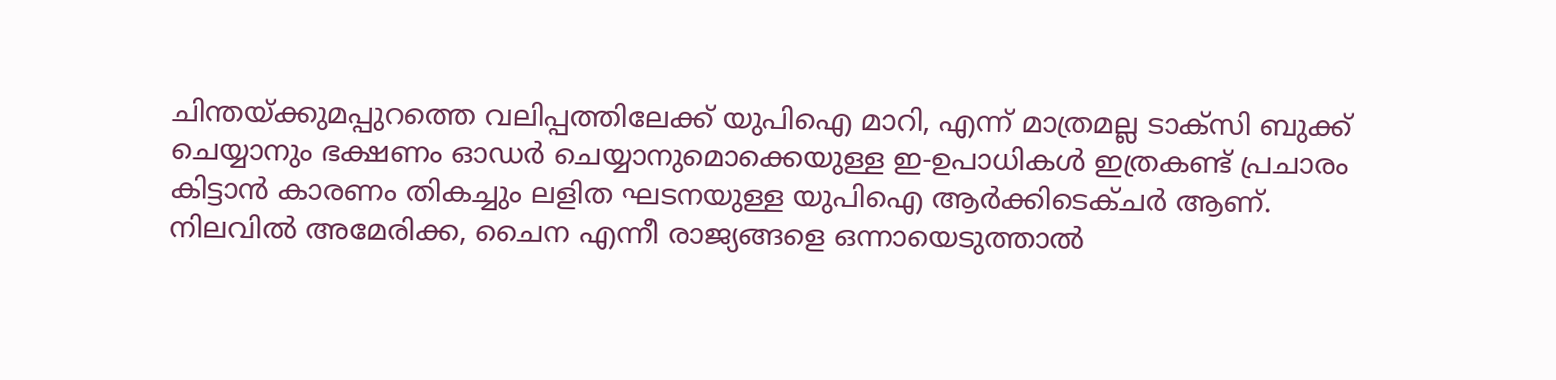ചിന്തയ്‌ക്കുമപ്പുറത്തെ വലിപ്പത്തിലേക്ക് യുപിഐ മാറി, എന്ന് മാത്രമല്ല ടാക്‌സി ബുക്ക് ചെയ്യാനും ഭക്ഷണം ഓഡര്‍ ചെയ്യാനുമൊക്കെയുള്ള ഇ-ഉപാധികള്‍ ഇത്രകണ്ട് പ്രചാരം കിട്ടാന്‍ കാരണം തികച്ചും ലളിത ഘടനയുള്ള യുപിഐ ആര്‍ക്കിടെക്ചര്‍ ആണ്. നിലവില്‍ അമേരിക്ക, ചൈന എന്നീ രാജ്യങ്ങളെ ഒന്നായെടുത്താല്‍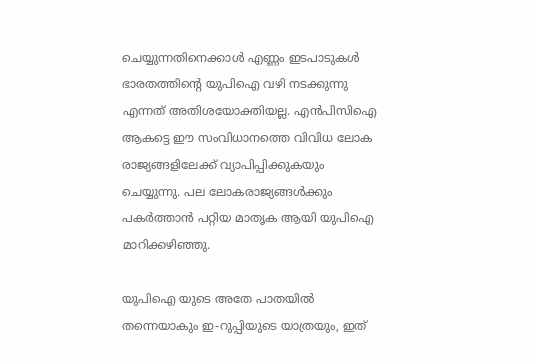ചെയ്യുന്നതിനെക്കാള്‍ എണ്ണം ഇടപാടുകള്‍ ഭാരതത്തിന്റെ യുപിഐ വഴി നടക്കുന്നു എന്നത് അതിശയോക്തിയല്ല. എന്‍പിസിഐ ആകട്ടെ ഈ സംവിധാനത്തെ വിവിധ ലോക രാജ്യങ്ങളിലേക്ക് വ്യാപിപ്പിക്കുകയും ചെയ്യുന്നു. പല ലോകരാജ്യങ്ങള്‍ക്കും പകര്‍ത്താന്‍ പറ്റിയ മാതൃക ആയി യുപിഐ മാറിക്കഴിഞ്ഞു.

യുപിഐ യുടെ അതേ പാതയില്‍ തന്നെയാകും ഇ-റുപ്പിയുടെ യാത്രയും, ഇത്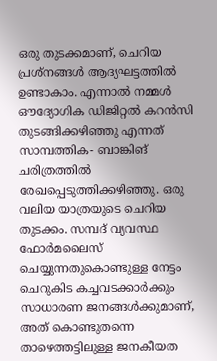ഒരു തുടക്കമാണ്, ചെറിയ പ്രശ്‌നങ്ങള്‍ ആദ്യഘട്ടത്തില്‍ ഉണ്ടാകാം. എന്നാല്‍ നമ്മള്‍ ഔദ്യോഗിക ഡിജിറ്റല്‍ കറന്‍സി തുടങ്ങിക്കഴിഞ്ഞു എന്നത് സാമ്പത്തിക- ബാങ്കിങ് ചരിത്രത്തില്‍ രേഖപ്പെടുത്തിക്കഴിഞ്ഞു. ഒരു വലിയ യാത്രയുടെ ചെറിയ തുടക്കം. സമ്പദ് വ്യവസ്ഥ ഫോര്‍മലൈസ് ചെയ്യുന്നതുകൊണ്ടുള്ള നേട്ടം ചെറുകിട കച്ചവടക്കാര്‍ക്കും സാധാരണ ജനങ്ങള്‍ക്കുമാണ്, അത് കൊണ്ടുതന്നെ താഴെത്തട്ടിലുള്ള ജനകീയത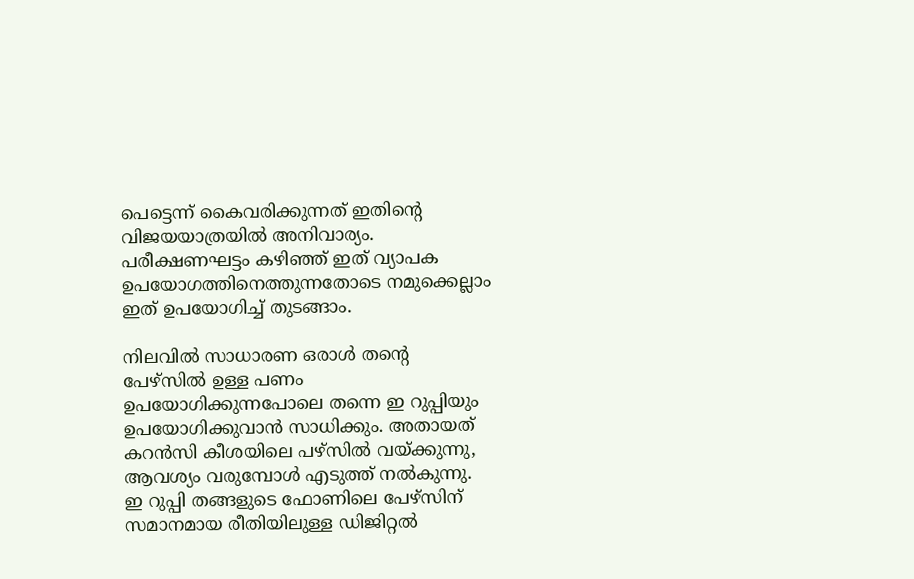പെട്ടെന്ന് കൈവരിക്കുന്നത് ഇതിന്റെ വിജയയാത്രയില്‍ അനിവാര്യം. പരീക്ഷണഘട്ടം കഴിഞ്ഞ് ഇത് വ്യാപക ഉപയോഗത്തിനെത്തുന്നതോടെ നമുക്കെല്ലാം ഇത് ഉപയോഗിച്ച് തുടങ്ങാം.

നിലവില്‍ സാധാരണ ഒരാള്‍ തന്റെ പേഴ്‌സില്‍ ഉള്ള പണം ഉപയോഗിക്കുന്നപോലെ തന്നെ ഇ റുപ്പിയും ഉപയോഗിക്കുവാന്‍ സാധിക്കും. അതായത് കറന്‍സി കീശയിലെ പഴ്‌സില്‍ വയ്‌ക്കുന്നു, ആവശ്യം വരുമ്പോള്‍ എടുത്ത് നല്‍കുന്നു. ഇ റുപ്പി തങ്ങളുടെ ഫോണിലെ പേഴ്‌സിന് സമാനമായ രീതിയിലുള്ള ഡിജിറ്റല്‍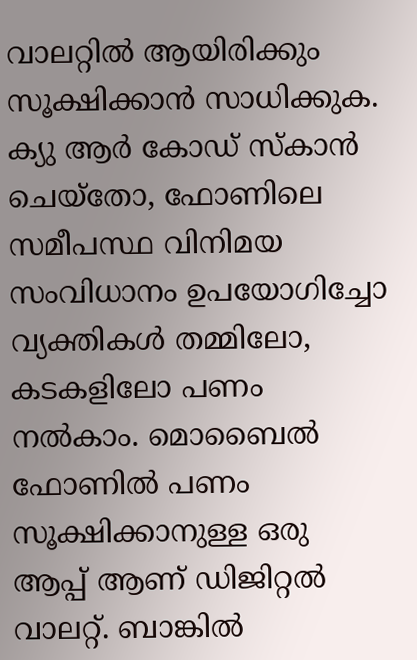വാലറ്റില്‍ ആയിരിക്കും സൂക്ഷിക്കാന്‍ സാധിക്കുക. ക്യു ആര്‍ കോഡ് സ്‌കാന്‍ ചെയ്‌തോ, ഫോണിലെ സമീപസ്ഥ വിനിമയ സംവിധാനം ഉപയോഗിച്ചോ വ്യക്തികള്‍ തമ്മിലോ, കടകളിലോ പണം നല്‍കാം. മൊബൈല്‍ ഫോണില്‍ പണം സൂക്ഷിക്കാനുള്ള ഒരു ആപ്പ് ആണ് ഡിജിറ്റല്‍ വാലറ്റ്. ബാങ്കില്‍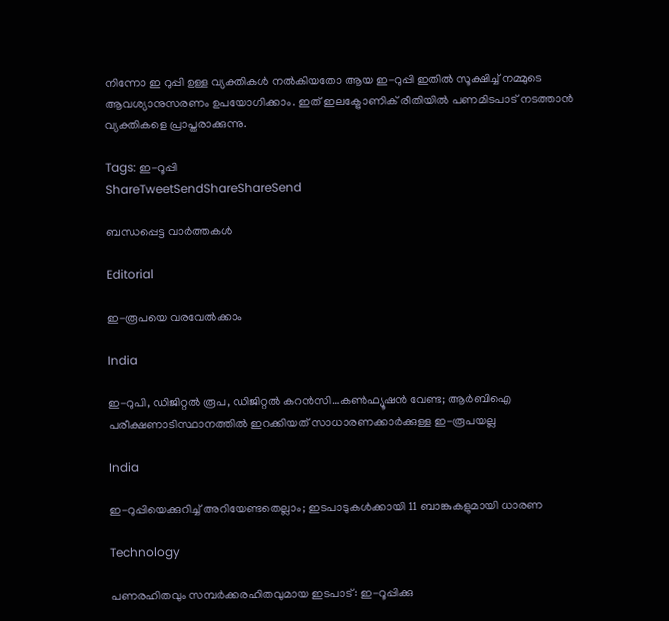നിന്നോ ഇ റുപ്പി ഉള്ള വ്യക്തികള്‍ നല്‍കിയതോ ആയ ഇ-റുപ്പി ഇതില്‍ സൂക്ഷിച്ച് നമ്മുടെ ആവശ്യാനുസരണം ഉപയോഗിക്കാം. ഇത് ഇലക്ട്രോണിക് രീതിയില്‍ പണമിടപാട് നടത്താന്‍ വ്യക്തികളെ പ്രാപ്തരാക്കുന്നു.

Tags: ഇ-റൂപ്പി
ShareTweetSendShareShareSend

ബന്ധപ്പെട്ട വാര്‍ത്തകള്‍

Editorial

ഇ-രൂപയെ വരവേല്‍ക്കാം

India

ഇ-റുപി, ഡിജിറ്റല്‍ രൂപ, ഡിജിറ്റല്‍ കറന്‍സി…കണ്‍ഫ്യൂഷന്‍ വേണ്ട; ആര്‍ബിഐ പരീക്ഷണാടിസ്ഥാനത്തില്‍ ഇറക്കിയത് സാധാരണക്കാര്‍ക്കുള്ള ഇ-രൂപയല്ല

India

ഇ-റുപ്പിയെക്കുറിച്ച് അറിയേണ്ടതെല്ലാം; ഇടപാടുകള്‍ക്കായി 11 ബാങ്കുകളുമായി ധാരണ

Technology

പണരഹിതവും സമ്പര്‍ക്കരഹിതവുമായ ഇടപാട്: ഇ-റൂപ്പിക്കു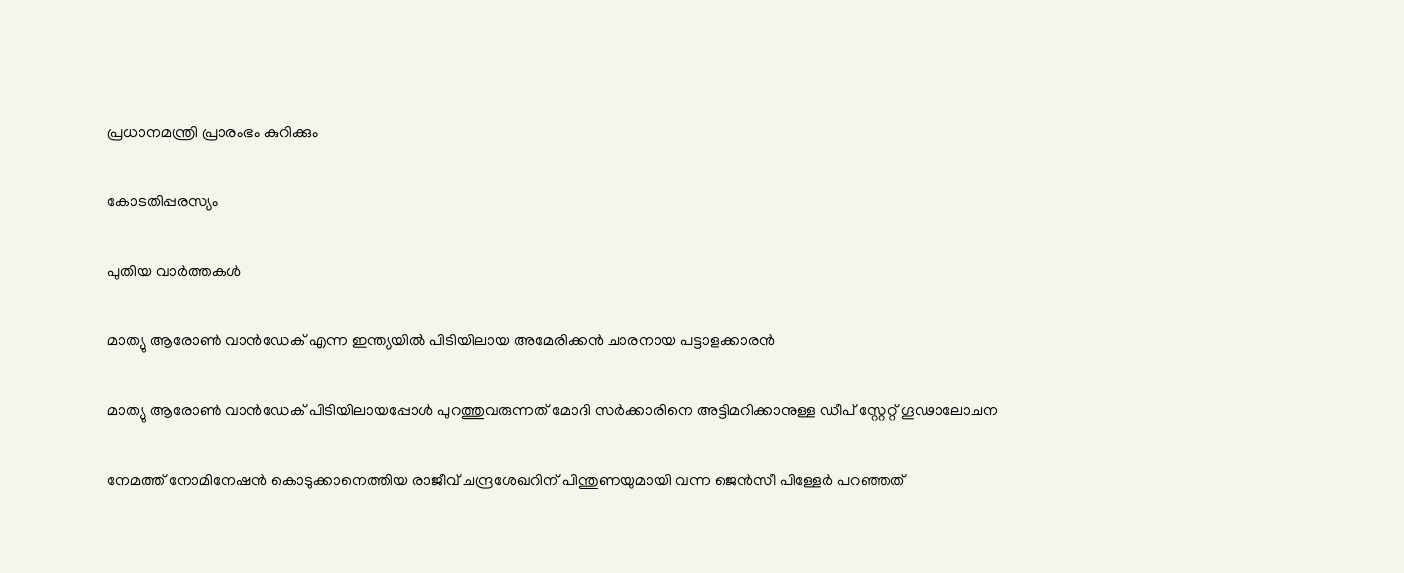പ്രധാനമന്ത്രി പ്രാരംഭം കുറിക്കും

കോടതിപ്പരസ്യം

പുതിയ വാര്‍ത്തകള്‍

മാത്യു ആരോണ്‍ വാന്‍ഡേക് എന്ന ഇന്ത്യയില്‍ പിടിയിലായ അമേരിക്കന്‍ ചാരനായ പട്ടാളക്കാരന്‍

മാത്യു ആരോണ്‍ വാന്‍ഡേക് പിടിയിലായപ്പോള്‍ പുറത്തുവരുന്നത് മോദി സര്‍ക്കാരിനെ അട്ടിമറിക്കാനുള്ള ഡീപ് സ്റ്റേറ്റ് ഗൂഢാലോചന

നേമത്ത് നോമിനേഷന്‍ കൊടുക്കാനെത്തിയ രാജീവ് ചന്ദ്രശേഖറിന് പിന്തുണയുമായി വന്ന ജെന്‍സീ പിള്ളേര്‍ പറഞ്ഞത്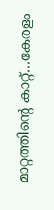മാറ്റത്തിന്റെ കാറ്റ്…കേരളം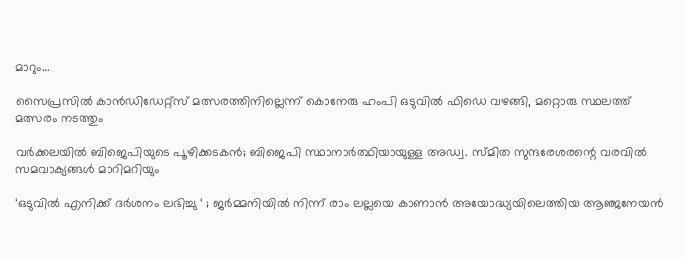മാറും…

സൈപ്രസില്‍ കാന്‍ഡിഡേറ്റ്സ് മത്സരത്തിനില്ലെന്ന് കൊനേരു ഹംപി ഒടുവില്‍ ഫിഡെ വഴങ്ങി, മറ്റൊരു സ്ഥലത്ത് മത്സരം നടത്തും

വർക്കലയില്‍ ബിജെപിയുടെ പൂഴിക്കടകന്‍; ബിജെപി സ്ഥാനാർത്ഥിയായുള്ള അഡ്വ. സ്മിത സുന്ദരേശരന്റെ വരവില്‍ സമവാക്യങ്ങള്‍ മാറിമറിയും

‘ഒടുവിൽ എനിക്ക് ദർശനം ലഭിച്ചു ‘ ; ജർമ്മനിയിൽ നിന്ന് രാം ലല്ലയെ കാണാൻ അയോദ്ധ്യയിലെത്തിയ ആഞ്ജനേയൻ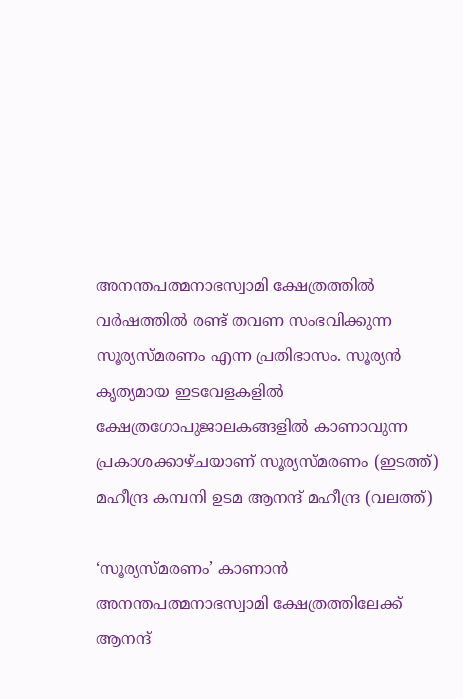അനന്തപത്മനാഭസ്വാമി ക്ഷേത്രത്തില്‍ വര്‍ഷത്തില്‍ രണ്ട് തവണ സംഭവിക്കുന്ന സൂര്യസ്മരണം എന്ന പ്രതിഭാസം. സൂര്യന്‍ കൃത്യമായ ഇടവേളകളില്‍ ക്ഷേത്രഗോപുജാലകങ്ങളില്‍ കാണാവുന്ന പ്രകാശക്കാഴ്ചയാണ് സൂര്യസ്മരണം (ഇടത്ത്) മഹീന്ദ്ര കമ്പനി ഉടമ ആനന്ദ് മഹീന്ദ്ര (വലത്ത്)

‘സൂര്യസ്മരണം’ കാണാന്‍ അനന്തപത്മനാഭസ്വാമി ക്ഷേത്രത്തിലേക്ക് ആനന്ദ്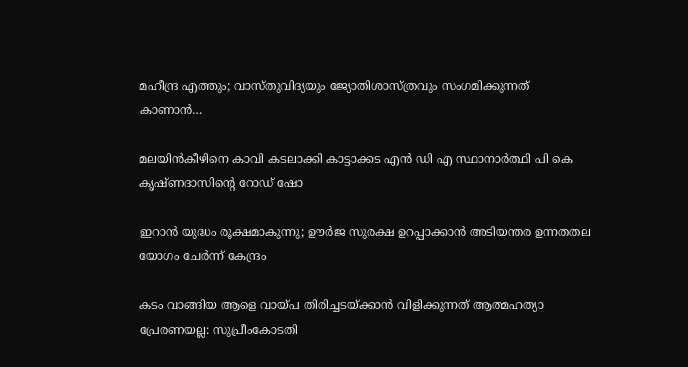മഹീന്ദ്ര എത്തും; വാസ്തുവിദ്യയും ജ്യോതിശാസ്ത്രവും സംഗമിക്കുന്നത് കാണാന്‍…

മലയിന്‍കീഴിനെ കാവി കടലാക്കി കാട്ടാക്കട എന്‍ ഡി എ സ്ഥാനാര്‍ത്ഥി പി കെ കൃഷ്ണദാസിന്റെ റോഡ് ഷോ

ഇറാന്‍ യുദ്ധം രൂക്ഷമാകുന്നു; ഊർജ സുരക്ഷ ഉറപ്പാക്കാൻ അടിയന്തര ഉന്നതതല യോഗം ചേർന്ന് കേന്ദ്രം

കടം വാങ്ങിയ ആളെ വായ്‌പ തിരിച്ചടയ്‌ക്കാൻ വിളിക്കുന്നത് ആത്മഹത്യാ പ്രേരണയല്ല: സുപ്രീംകോടതി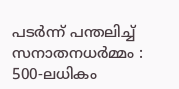പടർന്ന് പന്തലിച്ച് സനാതനധർമ്മം : 500-ലധികം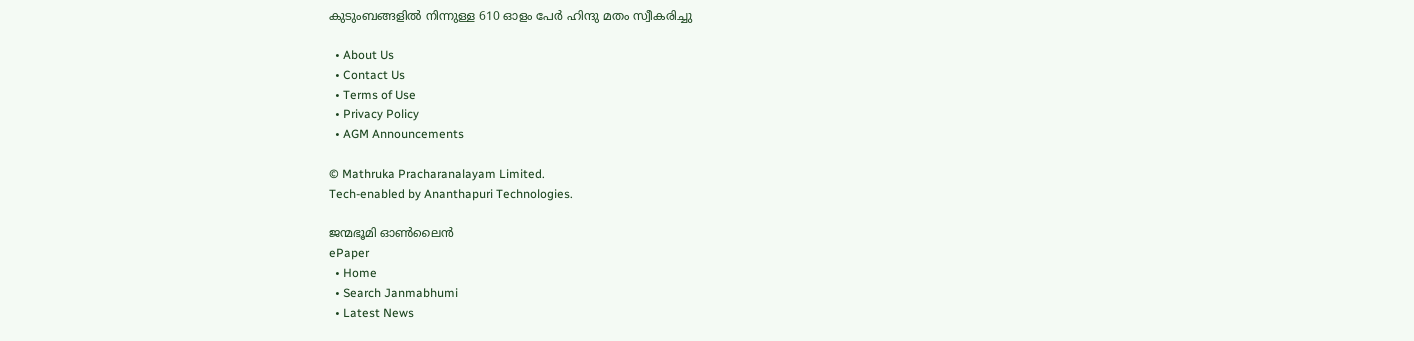കുടുംബങ്ങളിൽ നിന്നുള്ള 610 ഓളം പേർ ഹിന്ദു മതം സ്വീകരിച്ചു

  • About Us
  • Contact Us
  • Terms of Use
  • Privacy Policy
  • AGM Announcements

© Mathruka Pracharanalayam Limited.
Tech-enabled by Ananthapuri Technologies.

ജന്മഭൂമി ഓണ്‍ലൈന്‍
ePaper
  • Home
  • Search Janmabhumi
  • Latest News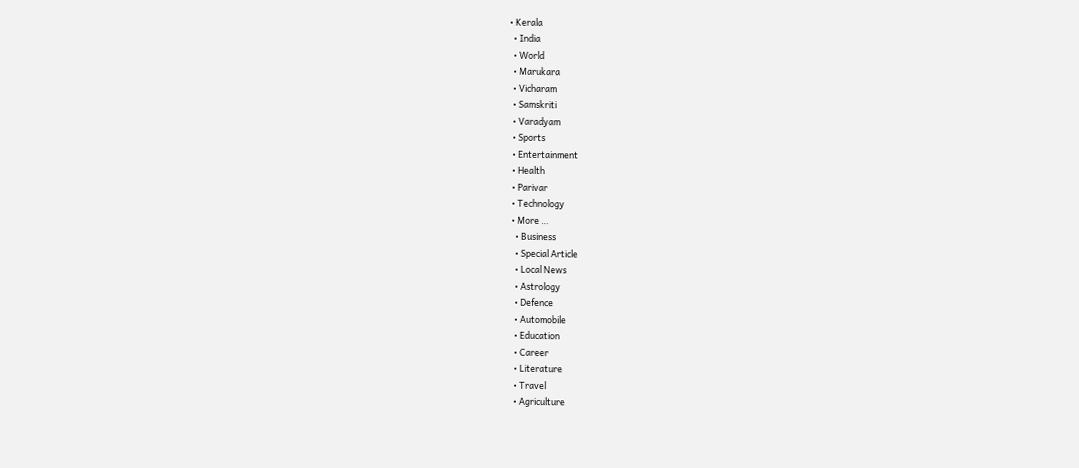• Kerala
  • India
  • World
  • Marukara
  • Vicharam
  • Samskriti
  • Varadyam
  • Sports
  • Entertainment
  • Health
  • Parivar
  • Technology
  • More …
    • Business
    • Special Article
    • Local News
    • Astrology
    • Defence
    • Automobile
    • Education
    • Career
    • Literature
    • Travel
    • Agriculture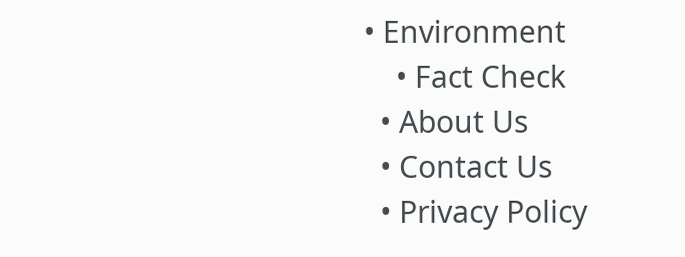• Environment
    • Fact Check
  • About Us
  • Contact Us
  • Privacy Policy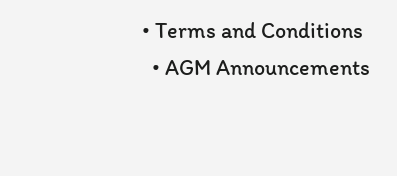• Terms and Conditions
  • AGM Announcements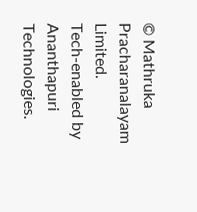© Mathruka Pracharanalayam Limited.
Tech-enabled by Ananthapuri Technologies.